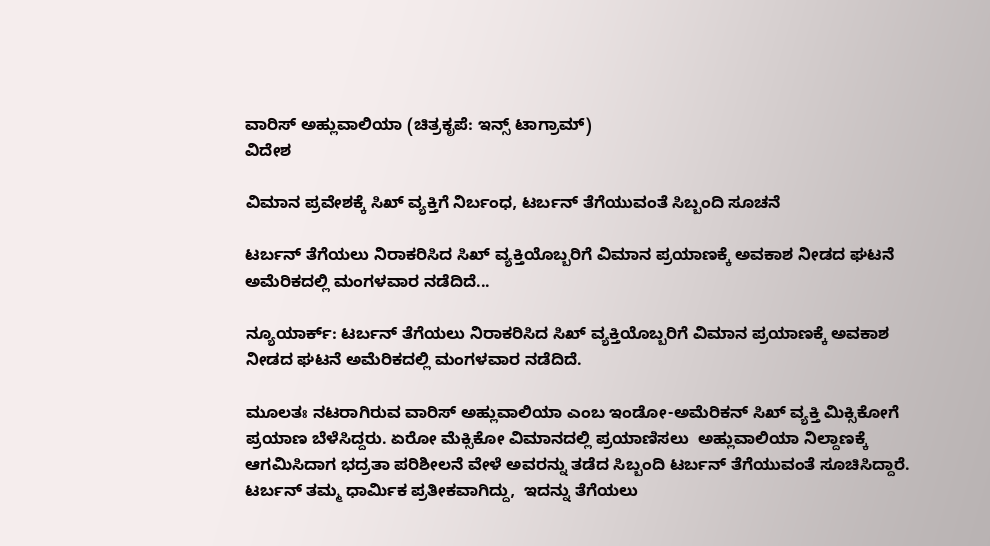ವಾರಿಸ್ ಅಹ್ಲುವಾಲಿಯಾ (ಚಿತ್ರಕೃಪೆ: ಇನ್ಸ್ ಟಾಗ್ರಾಮ್)
ವಿದೇಶ

ವಿಮಾನ ಪ್ರವೇಶಕ್ಕೆ ಸಿಖ್ ವ್ಯಕ್ತಿಗೆ ನಿರ್ಬಂಧ, ಟರ್ಬನ್ ತೆಗೆಯುವಂತೆ ಸಿಬ್ಬಂದಿ ಸೂಚನೆ

ಟರ್ಬನ್ ತೆಗೆಯಲು ನಿರಾಕರಿಸಿದ ಸಿಖ್ ವ್ಯಕ್ತಿಯೊಬ್ಬರಿಗೆ ವಿಮಾನ ಪ್ರಯಾಣಕ್ಕೆ ಅವಕಾಶ ನೀಡದ ಘಟನೆ ಅಮೆರಿಕದಲ್ಲಿ ಮಂಗಳವಾರ ನಡೆದಿದೆ...

ನ್ಯೂಯಾರ್ಕ್: ಟರ್ಬನ್ ತೆಗೆಯಲು ನಿರಾಕರಿಸಿದ ಸಿಖ್ ವ್ಯಕ್ತಿಯೊಬ್ಬರಿಗೆ ವಿಮಾನ ಪ್ರಯಾಣಕ್ಕೆ ಅವಕಾಶ ನೀಡದ ಘಟನೆ ಅಮೆರಿಕದಲ್ಲಿ ಮಂಗಳವಾರ ನಡೆದಿದೆ.

ಮೂಲತಃ ನಟರಾಗಿರುವ ವಾರಿಸ್ ಅಹ್ಲುವಾಲಿಯಾ ಎಂಬ ಇಂಡೋ-ಅಮೆರಿಕನ್ ಸಿಖ್ ವ್ಯಕ್ತಿ ಮಿಕ್ಸಿಕೋಗೆ ಪ್ರಯಾಣ ಬೆಳೆಸಿದ್ದರು. ಏರೋ ಮೆಕ್ಸಿಕೋ ವಿಮಾನದಲ್ಲಿ ಪ್ರಯಾಣಿಸಲು  ಅಹ್ಲುವಾಲಿಯಾ ನಿಲ್ದಾಣಕ್ಕೆ ಆಗಮಿಸಿದಾಗ ಭದ್ರತಾ ಪರಿಶೀಲನೆ ವೇಳೆ ಅವರನ್ನು ತಡೆದ ಸಿಬ್ಬಂದಿ ಟರ್ಬನ್ ತೆಗೆಯುವಂತೆ ಸೂಚಿಸಿದ್ದಾರೆ. ಟರ್ಬನ್ ತಮ್ಮ ಧಾರ್ಮಿಕ ಪ್ರತೀಕವಾಗಿದ್ದು,  ಇದನ್ನು ತೆಗೆಯಲು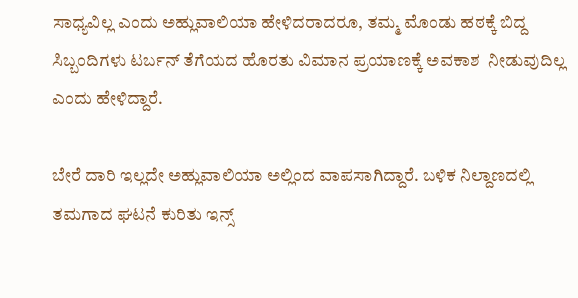ಸಾಧ್ಯವಿಲ್ಲ ಎಂದು ಅಹ್ಲುವಾಲಿಯಾ ಹೇಳಿದರಾದರೂ, ತಮ್ಮ ಮೊಂಡು ಹಠಕ್ಕೆ ಬಿದ್ದ ಸಿಬ್ಬಂದಿಗಳು ಟರ್ಬನ್ ತೆಗೆಯದ ಹೊರತು ವಿಮಾನ ಪ್ರಯಾಣಕ್ಕೆ ಅವಕಾಶ  ನೀಡುವುದಿಲ್ಲ ಎಂದು ಹೇಳಿದ್ದಾರೆ.

ಬೇರೆ ದಾರಿ ಇಲ್ಲದೇ ಅಹ್ಲುವಾಲಿಯಾ ಅಲ್ಲಿಂದ ವಾಪಸಾಗಿದ್ದಾರೆ. ಬಳಿಕ ನಿಲ್ದಾಣದಲ್ಲಿ ತಮಗಾದ ಘಟನೆ ಕುರಿತು ಇನ್ಸ್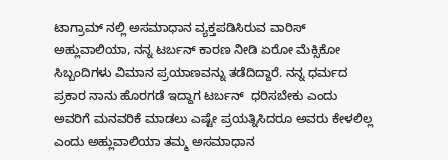ಟಾಗ್ರಾಮ್ ನಲ್ಲಿ ಅಸಮಾಧಾನ ವ್ಯಕ್ತಪಡಿಸಿರುವ ವಾರಿಸ್  ಅಹ್ಲುವಾಲಿಯಾ, ನನ್ನ ಟರ್ಬನ್ ಕಾರಣ ನೀಡಿ ಏರೋ ಮೆಕ್ಸಿಕೋ ಸಿಬ್ಬಂದಿಗಳು ವಿಮಾನ ಪ್ರಯಾಣವನ್ನು ತಡೆದಿದ್ದಾರೆ. ನನ್ನ ಧರ್ಮದ ಪ್ರಕಾರ ನಾನು ಹೊರಗಡೆ ಇದ್ದಾಗ ಟರ್ಬನ್  ಧರಿಸಬೇಕು ಎಂದು ಅವರಿಗೆ ಮನವರಿಕೆ ಮಾಡಲು ಎಷ್ಟೇ ಪ್ರಯತ್ನಿಸಿದರೂ ಅವರು ಕೇಳಲಿಲ್ಲ ಎಂದು ಅಹ್ಲುವಾಲಿಯಾ ತಮ್ಮ ಅಸಮಾಧಾನ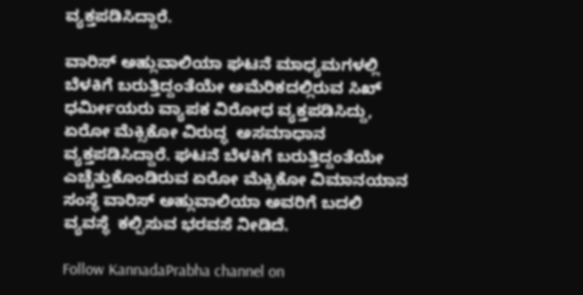ವ್ಯಕ್ತಪಡಿಸಿದ್ದಾರೆ.

ವಾರಿಸ್ ಅಹ್ಲುವಾಲಿಯಾ ಘಟನೆ ಮಾಧ್ಯಮಗಳಲ್ಲಿ ಬೆಳಕಿಗೆ ಬರುತ್ತಿದ್ದಂತೆಯೇ ಅಮೆರಿಕದಲ್ಲಿರುವ ಸಿಖ್ ಧರ್ಮೀಯರು ವ್ಯಾಪಕ ವಿರೋಧ ವ್ಯಕ್ತಪಡಿಸಿದ್ದು, ಏರೋ ಮೆಕ್ಸಿಕೋ ವಿರುದ್ಧ  ಅಸಮಾಧಾನ ವ್ಯಕ್ತಪಡಿಸಿದ್ದಾರೆ. ಘಟನೆ ಬೆಳಕಿಗೆ ಬರುತ್ತಿದ್ದಂತೆಯೇ ಎಚ್ಚೆತ್ತುಕೊಂಡಿರುವ ಏರೋ ಮೆಕ್ಸಿಕೋ ವಿಮಾನಯಾನ ಸಂಸ್ಥೆ ವಾರಿಸ್ ಅಹ್ಲುವಾಲಿಯಾ ಅವರಿಗೆ ಬದಲಿ ವ್ಯವಸ್ಥೆ  ಕಲ್ಪಿಸುವ ಭರವಸೆ ನೀಡಿದೆ.

Follow KannadaPrabha channel on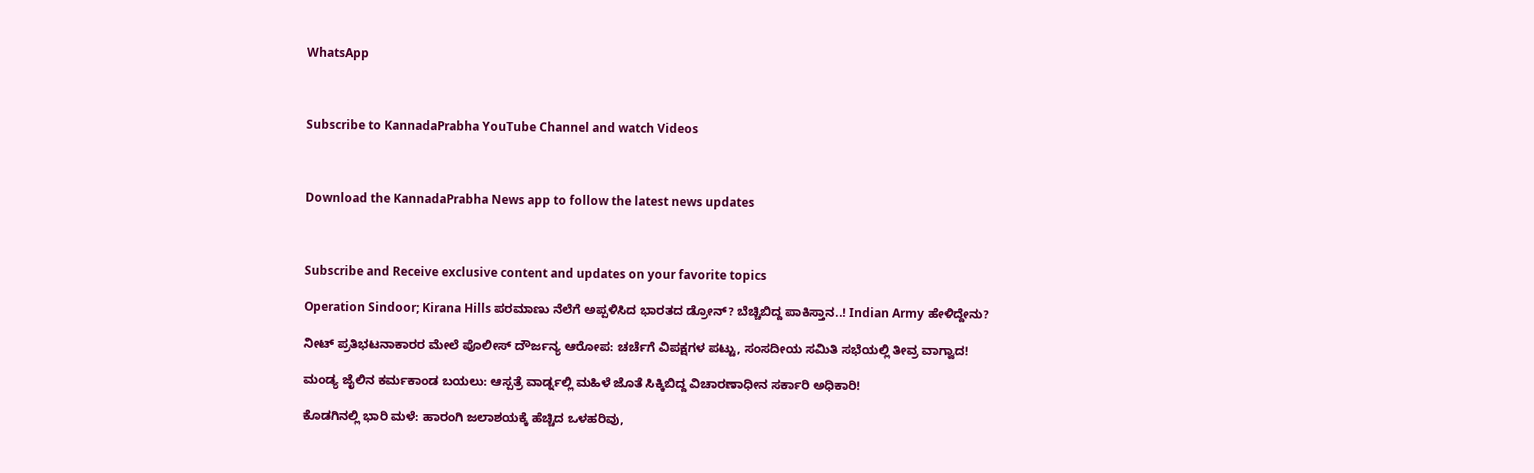WhatsApp



Subscribe to KannadaPrabha YouTube Channel and watch Videos



Download the KannadaPrabha News app to follow the latest news updates



Subscribe and Receive exclusive content and updates on your favorite topics

Operation Sindoor; Kirana Hills ಪರಮಾಣು ನೆಲೆಗೆ ಅಪ್ಪಳಿಸಿದ ಭಾರತದ ಡ್ರೋನ್? ಬೆಚ್ಚಿಬಿದ್ದ ಪಾಕಿಸ್ತಾನ..! Indian Army ಹೇಳಿದ್ದೇನು?

ನೀಟ್ ಪ್ರತಿಭಟನಾಕಾರರ ಮೇಲೆ ಪೊಲೀಸ್ ದೌರ್ಜನ್ಯ ಆರೋಪ: ಚರ್ಚೆಗೆ ವಿಪಕ್ಷಗಳ ಪಟ್ಟು, ಸಂಸದೀಯ ಸಮಿತಿ ಸಭೆಯಲ್ಲಿ ತೀವ್ರ ವಾಗ್ವಾದ!

ಮಂಡ್ಯ ಜೈಲಿನ ಕರ್ಮಕಾಂಡ ಬಯಲು: ಆಸ್ಪತ್ರೆ ವಾರ್ಡ್ನಲ್ಲಿ ಮಹಿಳೆ ಜೊತೆ ಸಿಕ್ಕಿಬಿದ್ದ ವಿಚಾರಣಾಧೀನ ಸರ್ಕಾರಿ ಅಧಿಕಾರಿ!

ಕೊಡಗಿನಲ್ಲಿ ಭಾರಿ ಮಳೆ: ಹಾರಂಗಿ ಜಲಾಶಯಕ್ಕೆ ಹೆಚ್ಚಿದ ಒಳಹರಿವು,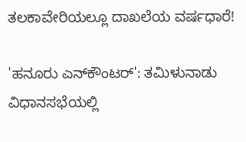ತಲಕಾವೇರಿಯಲ್ಲೂ ದಾಖಲೆಯ ವರ್ಷಧಾರೆ!

'ಹನೂರು ಎನ್‌ಕೌಂಟರ್': ತಮಿಳುನಾಡು ವಿಧಾನಸಭೆಯಲ್ಲಿ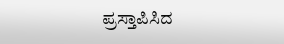ಪ್ರಸ್ತಾಪಿಸಿದ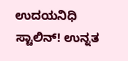ಉದಯನಿಧಿ ಸ್ಟಾಲಿನ್! ಉನ್ನತ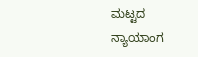ಮಟ್ಟದ ನ್ಯಾಯಾಂಗ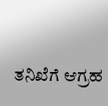ತನಿಖೆಗೆ ಆಗ್ರಹ